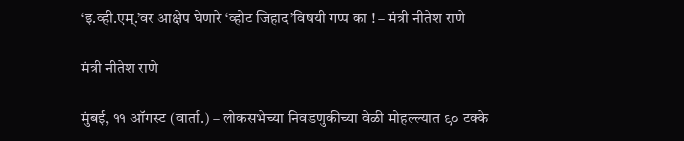‘इ.व्ही.एम्.’वर आक्षेप घेणारे ‘व्होट जिहाद’विषयी गप्प का ! – मंत्री नीतेश राणे

मंत्री नीतेश राणे

मुंबई, ११ ऑगस्ट (वार्ता.) – लोकसभेच्या निवडणुकीच्या वेळी मोहल्ल्यात ९० टक्के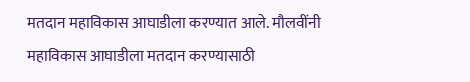मतदान महाविकास आघाडीला करण्यात आले. मौलवींनी महाविकास आघाडीला मतदान करण्यासाठी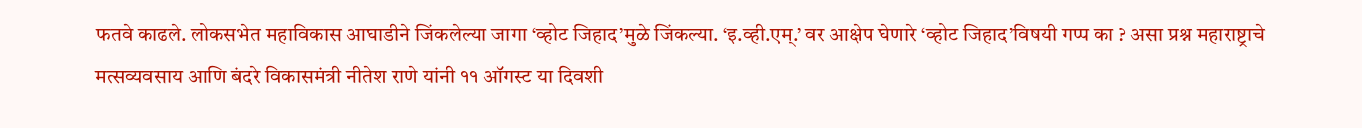फतवे काढले. लोकसभेत महाविकास आघाडीने जिंकलेल्या जागा ‘व्होट जिहाद’मुळे जिंकल्या. ‘इ.व्ही.एम्.’ वर आक्षेप घेणारे ‘व्होट जिहाद’विषयी गप्प का ? असा प्रश्न महाराष्ट्राचे मत्सव्यवसाय आणि बंदरे विकासमंत्री नीतेश राणे यांनी ११ ऑगस्ट या दिवशी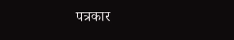पत्रकार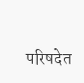परिषदेत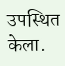उपस्थित केला.